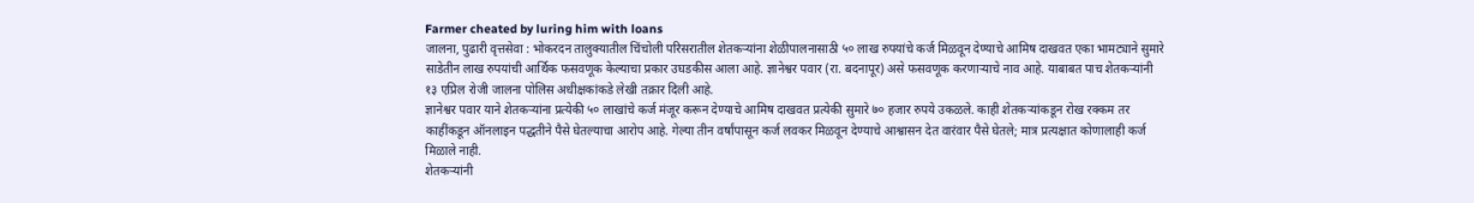Farmer cheated by luring him with loans
जालना, पुढारी वृत्तसेवा : भोकरदन तालुक्यातील चिंचोली परिसरातील शेतकऱ्यांना शेळीपालनासाठी ५० लाख रुपयांचे कर्ज मिळवून देण्याचे आमिष दाखवत एका भामट्याने सुमारे साडेतीन लाख रुपयांची आर्थिक फसवणूक केल्याचा प्रकार उघडकीस आला आहे. ज्ञानेश्वर पवार (रा. बदनापूर) असे फसवणूक करणाऱ्याचे नाव आहे. याबाबत पाच शेतकऱ्यांनी १३ एप्रिल रोजी जालना पोलिस अधीक्षकांकडे लेखी तक्रार दिली आहे.
ज्ञानेश्वर पवार याने शेतकऱ्यांना प्रत्येकी ५० लाखांचे कर्ज मंजूर करून देण्याचे आमिष दाखवत प्रत्येकी सुमारे ७० हजार रुपये उकळले. काही शेतकऱ्यांकडून रोख रक्कम तर काहींकडून ऑनलाइन पद्धतीने पैसे घेतल्याचा आरोप आहे. गेल्या तीन वर्षांपासून कर्ज लवकर मिळवून देण्याचे आश्वासन देत वारंवार पैसे घेतले; मात्र प्रत्यक्षात कोणालाही कर्ज मिळाले नाही.
शेतकऱ्यांनी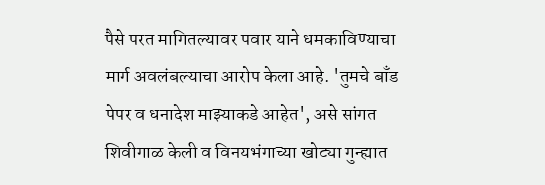पैसे परत मागितल्यावर पवार याने धमकाविण्याचा मार्ग अवलंबल्याचा आरोप केला आहे. 'तुमचे बाँड पेपर व धनादेश माझ्याकडे आहेत', असे सांगत शिवीगाळ केली व विनयभंगाच्या खोट्या गुन्ह्यात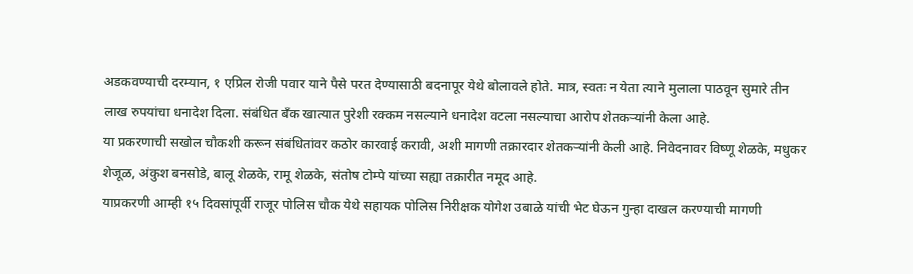अडकवण्याची दरम्यान, १ एप्रिल रोजी पवार याने पैसे परत देण्यासाठी बदनापूर येथे बोलावले होते. मात्र, स्वतः न येता त्याने मुलाला पाठवून सुमारे तीन लाख रुपयांचा धनादेश दिला. संबंधित बँक खात्यात पुरेशी रक्कम नसल्याने धनादेश वटला नसल्याचा आरोप शेतकऱ्यांनी केला आहे.
या प्रकरणाची सखोल चौकशी करून संबंधितांवर कठोर कारवाई करावी, अशी मागणी तक्रारदार शेतकऱ्यांनी केली आहे. निवेदनावर विष्णू शेळके, मधुकर शेजूळ, अंकुश बनसोडे, बालू शेळके, रामू शेळके, संतोष टोम्पे यांच्या सह्या तक्रारीत नमूद आहे.
याप्रकरणी आम्ही १५ दिवसांपूर्वी राजूर पोलिस चौक येथे सहायक पोलिस निरीक्षक योगेश उबाळे यांची भेट घेऊन गुन्हा दाखल करण्याची मागणी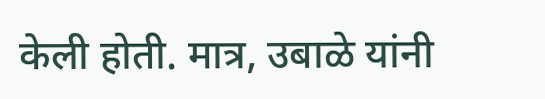केली होती. मात्र, उबाळे यांनी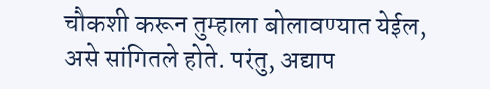चौकशी करून तुम्हाला बोलावण्यात येईल, असे सांगितले होते. परंतु, अद्याप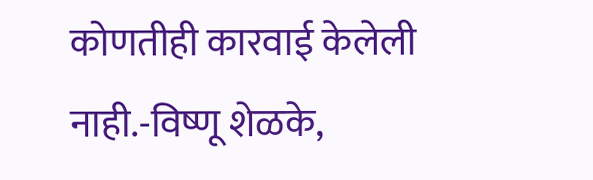कोणतीही कारवाई केलेली नाही.-विष्णू शेळके,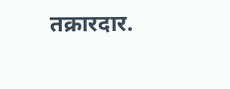तक्रारदार.